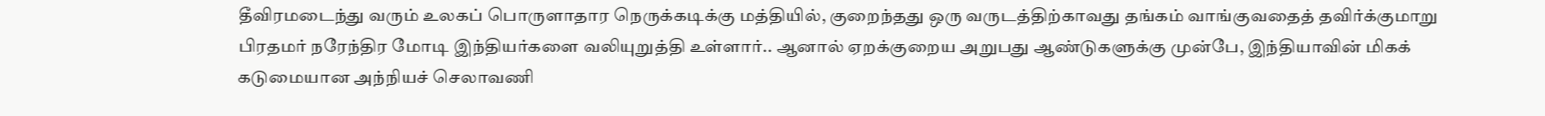தீவிரமடைந்து வரும் உலகப் பொருளாதார நெருக்கடிக்கு மத்தியில், குறைந்தது ஒரு வருடத்திற்காவது தங்கம் வாங்குவதைத் தவிர்க்குமாறு பிரதமர் நரேந்திர மோடி இந்தியர்களை வலியுறுத்தி உள்ளார்.. ஆனால் ஏறக்குறைய அறுபது ஆண்டுகளுக்கு முன்பே, இந்தியாவின் மிகக் கடுமையான அந்நியச் செலாவணி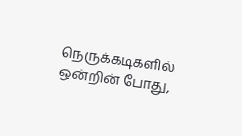நெருக்கடிகளில் ஒன்றின் போது,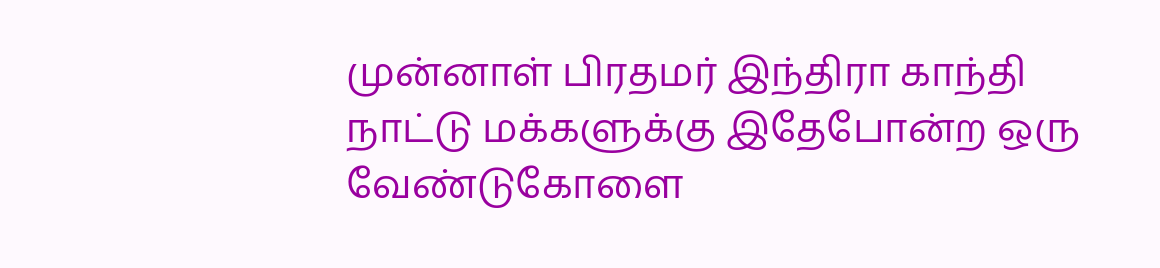முன்னாள் பிரதமர் இந்திரா காந்தி நாட்டு மக்களுக்கு இதேபோன்ற ஒரு வேண்டுகோளை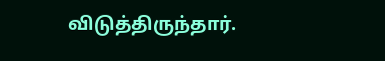விடுத்திருந்தார்.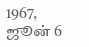1967, ஜூன் 6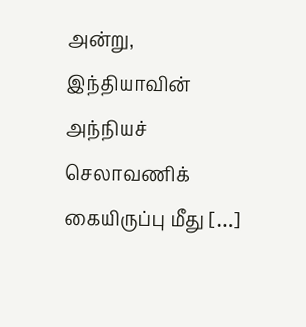அன்று, இந்தியாவின் அந்நியச் செலாவணிக் கையிருப்பு மீது […]